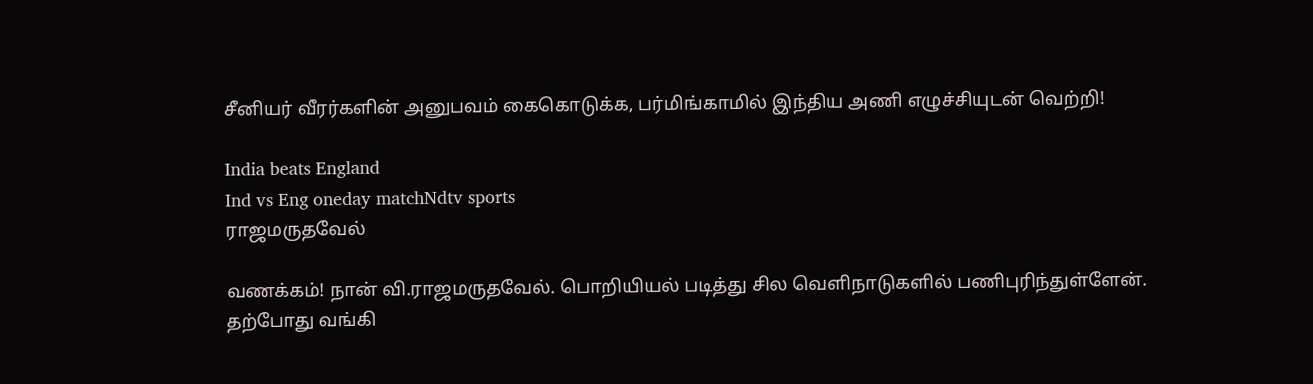சீனியர் வீரர்களின் அனுபவம் கைகொடுக்க, பர்மிங்காமில் இந்திய அணி எழுச்சியுடன் வெற்றி!

India beats England
Ind vs Eng oneday matchNdtv sports
ராஜமருதவேல்

வணக்கம்! நான் வி.ராஜமருதவேல். பொறியியல் படித்து சில வெளிநாடுகளில் பணிபுரிந்துள்ளேன். தற்போது வங்கி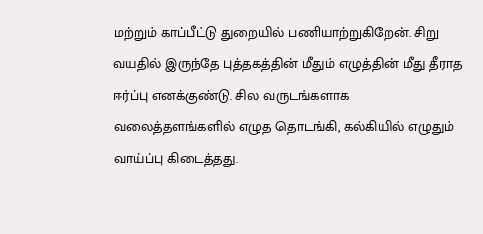மற்றும் காப்பீட்டு துறையில் பணியாற்றுகிறேன். சிறு வயதில் இருந்தே புத்தகத்தின் மீதும் எழுத்தின் மீது தீராத ஈர்ப்பு எனக்குண்டு. சில வருடங்களாக வலைத்தளங்களில் எழுத தொடங்கி, கல்கியில் எழுதும் வாய்ப்பு கிடைத்தது.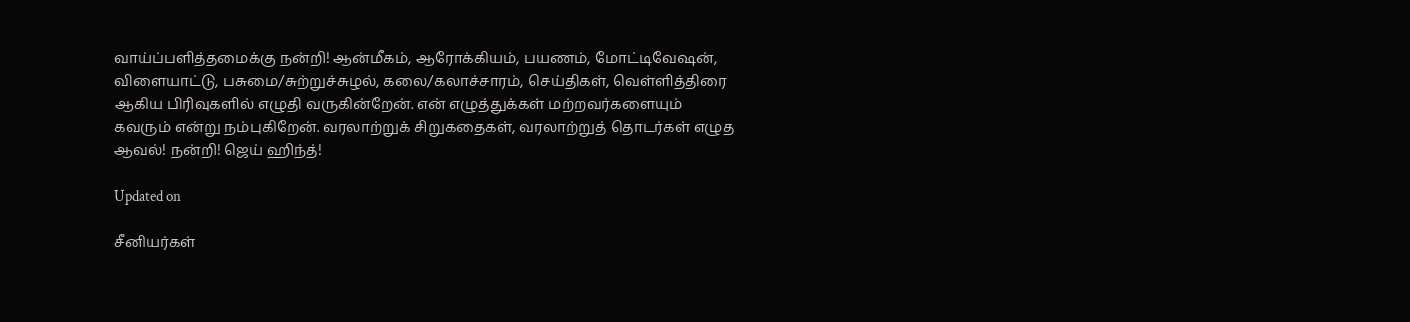வாய்ப்பளித்தமைக்கு நன்றி! ஆன்மீகம், ஆரோக்கியம், பயணம், மோட்டிவேஷன், விளையாட்டு, பசுமை/சுற்றுச்சுழல், கலை/கலாச்சாரம், செய்திகள், வெள்ளித்திரை ஆகிய பிரிவுகளில் எழுதி வருகின்றேன். என் எழுத்துக்கள் மற்றவர்களையும் கவரும் என்று நம்புகிறேன். வரலாற்றுக் சிறுகதைகள், வரலாற்றுத் தொடர்கள் எழுத ஆவல்! நன்றி! ஜெய் ஹிந்த்!

Updated on

சீனியர்கள்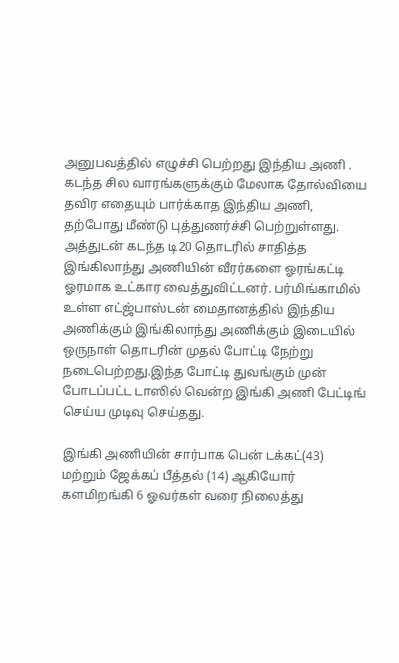அனுபவத்தில் எழுச்சி பெற்றது இந்திய அணி . கடந்த சில வாரங்களுக்கும் மேலாக தோல்வியை தவிர எதையும் பார்க்காத இந்திய அணி, தற்போது மீண்டு புத்துணர்ச்சி பெற்றுள்ளது. அத்துடன் கடந்த டி20 தொடரில் சாதித்த இங்கிலாந்து அணியின் வீரர்களை ஓரங்கட்டி ஓரமாக உட்கார வைத்துவிட்டனர். பர்மிங்காமில் உள்ள எட்ஜ்பாஸ்டன் மைதானத்தில் இந்திய அணிக்கும் இங்கிலாந்து அணிக்கும் இடையில் ஒருநாள் தொடரின் முதல் போட்டி நேற்று நடைபெற்றது.இந்த போட்டி துவங்கும் முன் போடப்பட்ட டாஸில் வென்ற இங்கி அணி பேட்டிங் செய்ய முடிவு செய்தது.

இங்கி அணியின் சார்பாக பென் டக்கட்(43) மற்றும் ஜேக்கப் பீத்தல் (14) ஆகியோர் களமிறங்கி 6 ஓவர்கள் வரை நிலைத்து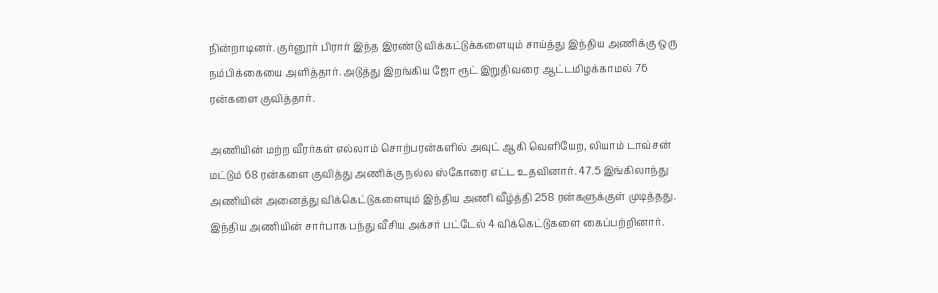நின்றாடினர். குர்னூர் பிரார் இந்த இரண்டு விக்கட்டுக்களையும் சாய்த்து இந்திய அணிக்கு ஒரு நம்பிக்கையை அளித்தார். அடுத்து இறங்கிய ஜோ ரூட் இறுதிவரை ஆட்டமிழக்காமல் 76 ரன்களை குவித்தார்.

அணியின் மற்ற வீரர்கள் எல்லாம் சொற்பரன்களில் அவுட் ஆகி வெளியேற, லியாம் டாவ்சன் மட்டும் 68 ரன்களை குவித்து அணிக்கு நல்ல ஸ்கோரை எட்ட உதவினார். 47.5 இங்கிலாந்து அணியின் அனைத்து விக்கெட்டுகளையும் இந்திய அணி வீழ்த்தி 258 ரன்களுக்குள் முடித்தது. இந்திய அணியின் சார்பாக பந்து வீசிய அக்சர் பட்டேல் 4 விக்கெட்டுகளை கைப்பற்றினார்.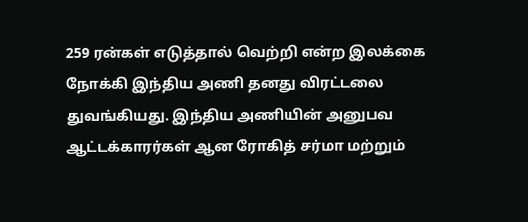259 ரன்கள் எடுத்தால் வெற்றி என்ற இலக்கை நோக்கி இந்திய அணி தனது விரட்டலை துவங்கியது. இந்திய அணியின் அனுபவ ஆட்டக்காரர்கள் ஆன ரோகித் சர்மா மற்றும்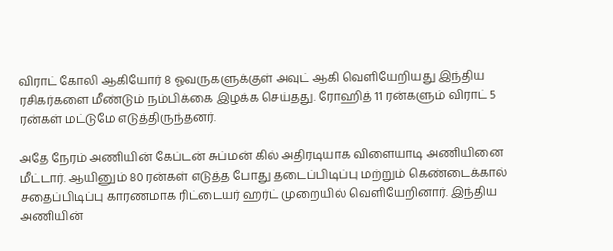விராட் கோலி ஆகியோர் 8 ஓவருகளுக்குள் அவுட் ஆகி வெளியேறியது இந்திய ரசிகர்களை மீண்டும் நம்பிக்கை இழக்க செய்தது. ரோஹித் 11 ரன்களும் விராட் 5 ரன்கள் மட்டுமே எடுத்திருந்தனர்.

அதே நேரம் அணியின் கேப்டன் சுப்மன் கில் அதிரடியாக விளையாடி அணியினை மீட்டார். ஆயினும் 80 ரன்கள் எடுத்த போது தடைப்பிடிப்பு மற்றும் கெண்டைக்கால் சதைப்பிடிப்பு காரணமாக ரிட்டையர் ஹர்ட் முறையில் வெளியேறினார். இந்திய அணியின்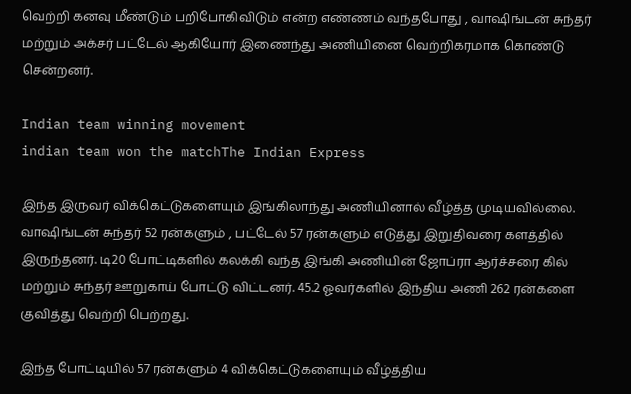வெற்றி கனவு மீண்டும் பறிபோகிவிடும் என்ற எண்ணம் வந்தபோது , வாஷிங்டன் சுந்தர் மற்றும் அக்சர் பட்டேல் ஆகியோர் இணைந்து அணியினை வெற்றிகரமாக கொண்டு சென்றனர்.

Indian team winning movement
indian team won the matchThe Indian Express

இந்த இருவர் விக்கெட்டுகளையும் இங்கிலாந்து அணியினால் வீழ்த்த முடியவில்லை. வாஷிங்டன் சுந்தர் 52 ரன்களும் , பட்டேல் 57 ரன்களும் எடுத்து இறுதிவரை களத்தில் இருந்தனர். டி20 போட்டிகளில் கலக்கி வந்த இங்கி அணியின் ஜோப்ரா ஆர்ச்சரை கில் மற்றும் சுந்தர் ஊறுகாய் போட்டு விட்டனர். 45.2 ஓவர்களில் இந்திய அணி 262 ரன்களை குவித்து வெற்றி பெற்றது.

இந்த போட்டியில் 57 ரன்களும் 4 விக்கெட்டுகளையும் வீழ்த்திய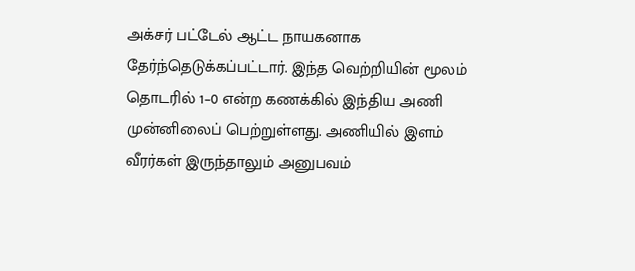அக்சர் பட்டேல் ஆட்ட நாயகனாக தேர்ந்தெடுக்கப்பட்டார். இந்த வெற்றியின் மூலம் தொடரில் 1–0 என்ற கணக்கில் இந்திய அணி முன்னிலைப் பெற்றுள்ளது. அணியில் இளம் வீரர்கள் இருந்தாலும் அனுபவம்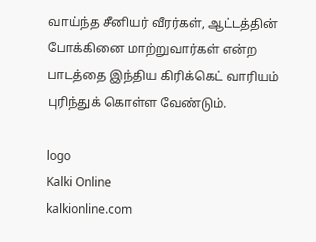வாய்ந்த சீனியர் வீரர்கள், ஆட்டத்தின் போக்கினை மாற்றுவார்கள் என்ற பாடத்தை இந்திய கிரிக்கெட் வாரியம் புரிந்துக் கொள்ள வேண்டும்.

logo
Kalki Online
kalkionline.com